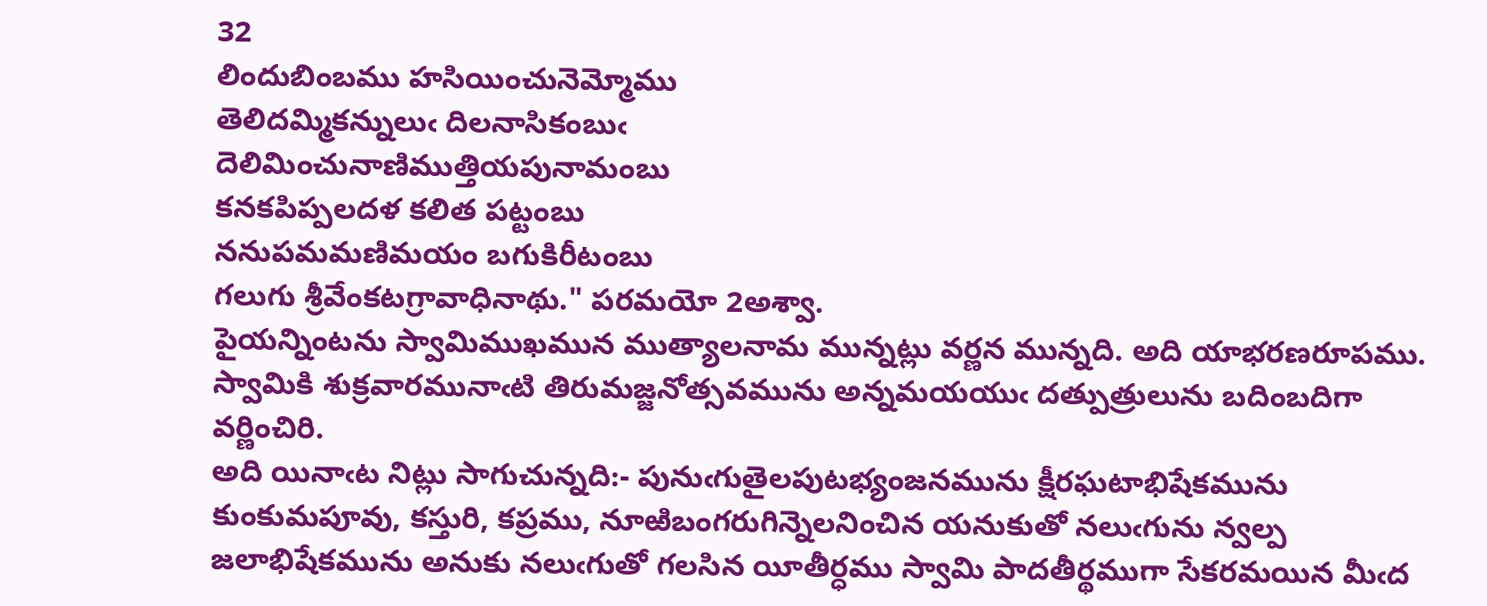32
లిందుబింబము హసియించునెమ్మోము
తెలిదమ్మికన్నులుఁ దిలనాసికంబుఁ
దెలిమించునాణిముత్తియపునామంబు
కనకపిప్పలదళ కలిత పట్టంబు
ననుపమమణిమయం బగుకిరీటంబు
గలుగు శ్రీవేంకటగ్రావాధినాథు." పరమయో 2అశ్వా.
పైయన్నింటను స్వామిముఖమున ముత్యాలనామ మున్నట్లు వర్ణన మున్నది. అది యాభరణరూపము.
స్వామికి శుక్రవారమునాఁటి తిరుమజ్జనోత్సవమును అన్నమయయుఁ దత్పుత్రులును బదింబదిగా వర్ణించిరి.
అది యినాఁట నిట్లు సాగుచున్నది:- పునుఁగుతైలపుటభ్యంజనమును క్షీరఘటాభిషేకమును కుంకుమపూవు, కస్తురి, కప్రము, నూఱిబంగరుగిన్నెలనించిన యనుకుతో నలుఁగును న్వల్ప జలాభిషేకమును అనుకు నలుఁగుతో గలసిన యీతీర్ధము స్వామి పాదతీర్థముగా సేకరమయిన మీఁద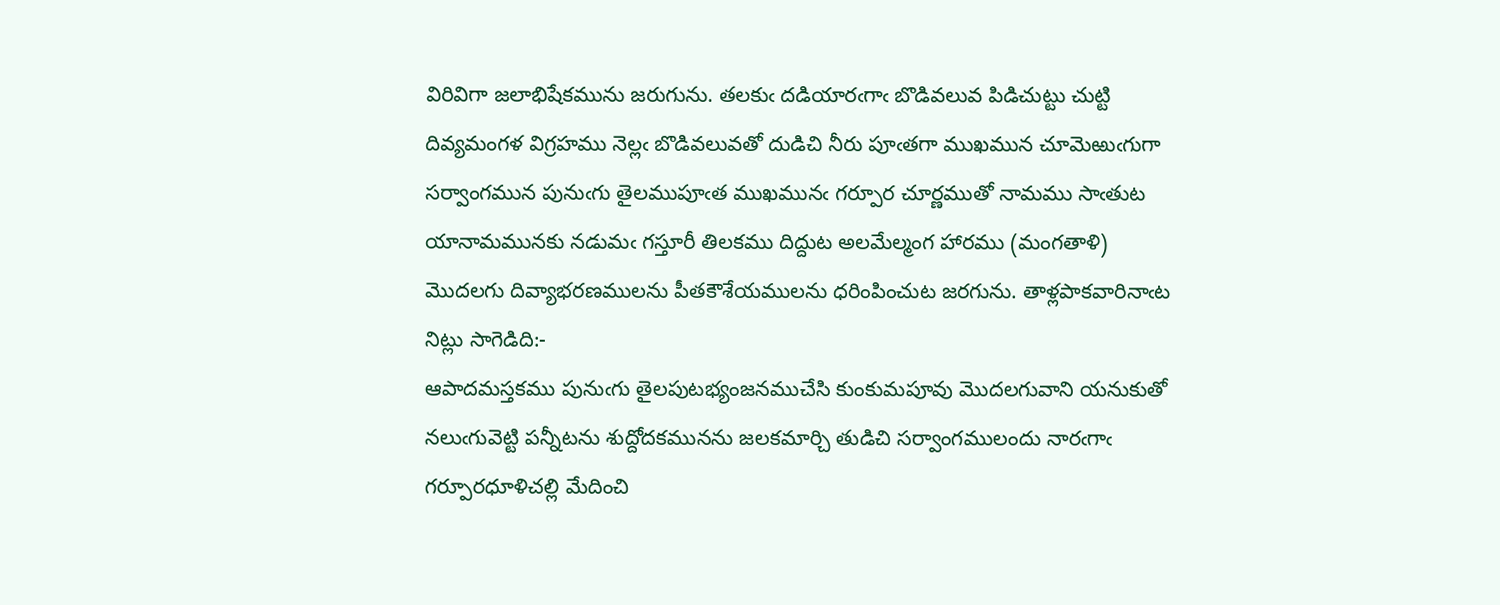విరివిగా జలాభిషేకమును జరుగును. తలకుఁ దడియారఁగాఁ బొడివలువ పిడిచుట్టు చుట్టి దివ్యమంగళ విగ్రహము నెల్లఁ బొడివలువతో దుడిచి నీరు పూఁతగా ముఖమున చూమెఱుఁగుగా సర్వాంగమున పునుఁగు తైలముపూఁత ముఖమునఁ గర్పూర చూర్ణముతో నామము సాఁతుట యానామమునకు నడుమఁ గస్తూరీ తిలకము దిద్దుట అలమేల్మంగ హారము (మంగతాళి) మొదలగు దివ్యాభరణములను పీతకౌశేయములను ధరింపించుట జరగును. తాళ్లపాకవారినాఁట నిట్లు సాగెడిది:-
ఆపాదమస్తకము పునుఁగు తైలపుటభ్యంజనముచేసి కుంకుమపూవు మొదలగువాని యనుకుతో నలుఁగువెట్టి పన్నీటను శుద్దోదకమునను జలకమార్చి తుడిచి సర్వాంగములందు నారఁగాఁ గర్పూరధూళిచల్లి మేదించి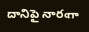దానిపై నారఁగా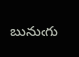బునుఁగు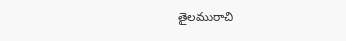తైలమురాచి